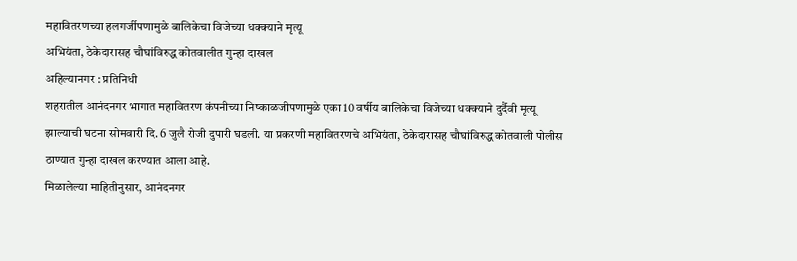महावितरणच्या हलगर्जीपणामुळे बालिकेचा विजेच्या धक्क्याने मृत्यू
अभियंता, ठेकेदारासह चौघांविरुद्ध कोतवालीत गुन्हा दाखल
अहिल्यानगर : प्रतिनिधी
शहरातील आनंदनगर भागात महावितरण कंपनीच्या निष्काळजीपणामुळे एका 10 वर्षीय बालिकेचा विजेच्या धक्क्याने दुर्दैवी मृत्यू झाल्याची घटना सोमवारी दि. 6 जुलै रोजी दुपारी घडली. या प्रकरणी महावितरणचे अभियंता, ठेकेदारासह चौघांविरुद्ध कोतवाली पोलीस ठाण्यात गुन्हा दाखल करण्यात आला आहे.
मिळालेल्या माहितीनुसार, आनंदनगर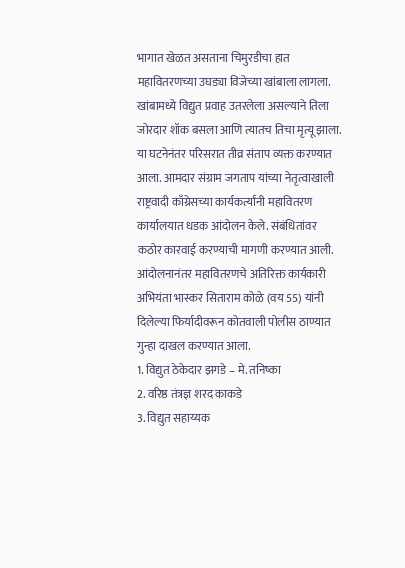भागात खेळत असताना चिमुरडीचा हात महावितरणच्या उघड्या विजेच्या खांबाला लागला. खांबामध्ये विद्युत प्रवाह उतरलेला असल्याने तिला जोरदार शॉक बसला आणि त्यातच तिचा मृत्यू झाला.
या घटनेनंतर परिसरात तीव्र संताप व्यक्त करण्यात आला. आमदार संग्राम जगताप यांच्या नेतृत्वाखाली राष्ट्रवादी काँग्रेसच्या कार्यकर्त्यांनी महावितरण कार्यालयात धडक आंदोलन केले. संबंधितांवर कठोर कारवाई करण्याची मागणी करण्यात आली.
आंदोलनानंतर महावितरणचे अतिरिक्त कार्यकारी अभियंता भास्कर सिताराम कोळे (वय 55) यांनी दिलेल्या फिर्यादीवरून कोतवाली पोलीस ठाण्यात गुन्हा दाखल करण्यात आला.
1. विद्युत ठेकेदार झगडे – मे. तनिष्का
2. वरिष्ठ तंत्रज्ञ शरद काकडे
3. विद्युत सहाय्यक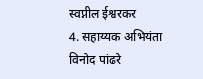स्वप्नील ईश्वरकर
4. सहाय्यक अभियंता विनोद पांढरे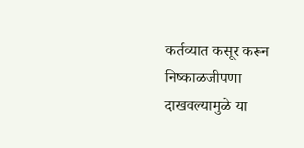कर्तव्यात कसूर करून निष्काळजीपणा दाखवल्यामुळे या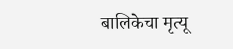बालिकेचा मृत्यू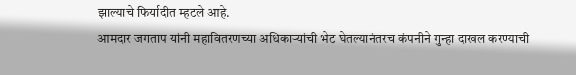झाल्याचे फिर्यादीत म्हटले आहे.
आमदार जगताप यांनी महावितरणच्या अधिकाऱ्यांची भेट घेतल्यानंतरच कंपनीने गुन्हा दाखल करण्याची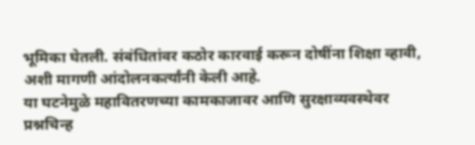भूमिका घेतली. संबंधितांवर कठोर कारवाई करून दोषींना शिक्षा व्हावी, अशी मागणी आंदोलनकर्त्यांनी केली आहे.
या घटनेमुळे महावितरणच्या कामकाजावर आणि सुरक्षाव्यवस्थेवर प्रश्नचिन्ह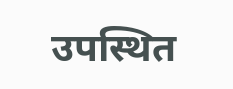उपस्थित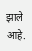झाले आहे.